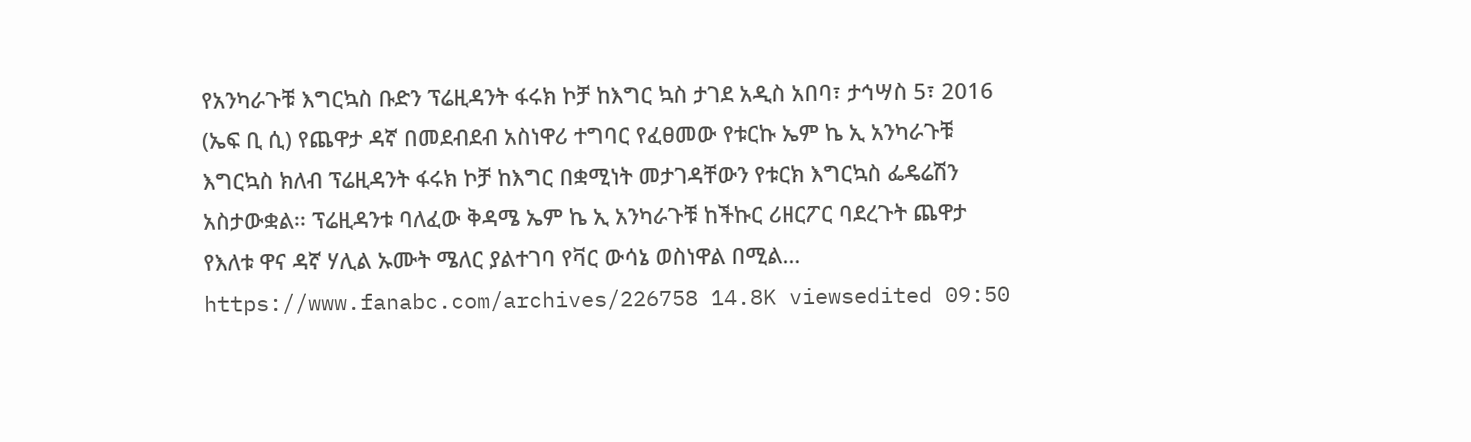የአንካራጉቹ እግርኳስ ቡድን ፕሬዚዳንት ፋሩክ ኮቻ ከእግር ኳስ ታገደ አዲስ አበባ፣ ታኅሣስ 5፣ 2016 (ኤፍ ቢ ሲ) የጨዋታ ዳኛ በመደብደብ አስነዋሪ ተግባር የፈፀመው የቱርኩ ኤም ኬ ኢ አንካራጉቹ እግርኳስ ክለብ ፕሬዚዳንት ፋሩክ ኮቻ ከእግር በቋሚነት መታገዳቸውን የቱርክ እግርኳስ ፌዴሬሽን አስታውቋል፡፡ ፕሬዚዳንቱ ባለፈው ቅዳሜ ኤም ኬ ኢ አንካራጉቹ ከችኩር ሪዘርፖር ባደረጉት ጨዋታ የእለቱ ዋና ዳኛ ሃሊል ኡሙት ሜለር ያልተገባ የቫር ውሳኔ ወስነዋል በሚል… https://www.fanabc.com/archives/226758 14.8K viewsedited 09:50